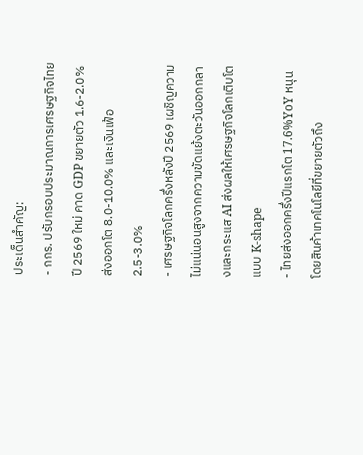ประเด็นสำคัญ:
- กกร. ปรับกรอบประมาณการเศรษฐกิจไทยปี 2569 ใหม่ คาด GDP ขยายตัว 1.6-2.0% ส่งออกโต 8.0-10.0% และเงินเฟ้อ 2.5-3.0%
- เศรษฐกิจโลกครึ่งหลังปี 2569 เผชิญความไม่แน่นอนสูงจากความขัดแย้งตะวันออกกลางและกระแส AI ส่งผลให้เศรษฐกิจโลกเติบโตแบบ K-shape
- ไทยส่งออกครึ่งปีแรกโต 17.6%YoY หนุนโดยสินค้าเทคโนโลยีที่ขยายตัวถึง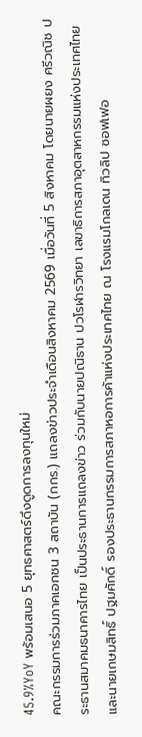45.9%YoY พร้อมเสนอ 5 ยุทธศาสตร์ดึงดูดการลงทุนใหม่
คณะกรรมการร่วมภาคเอกชน 3 สถาบัน (กกร.) แถลงข่าวประจำเดือนสิงหาคม 2569 เมื่อวันที่ 5 สิงหาคม โดยนายผยง ศรีวณิช ประธานสมาคมธนาคารไทย เป็นประธานการแถลงข่าว ร่วมกับนายปณิธาน ปวโรฬารวิทยา เลขาธิการสภาอุตสาหกรรมแห่งประเทศไทย และนายเกษมสิทธิ์ ปฐมศักดิ์ รองประธานกรรมการสภาหอการค้าแห่งประเทศไทย ณ โรงแรมโกลเดน ทิวลิป ซอฟเฟอ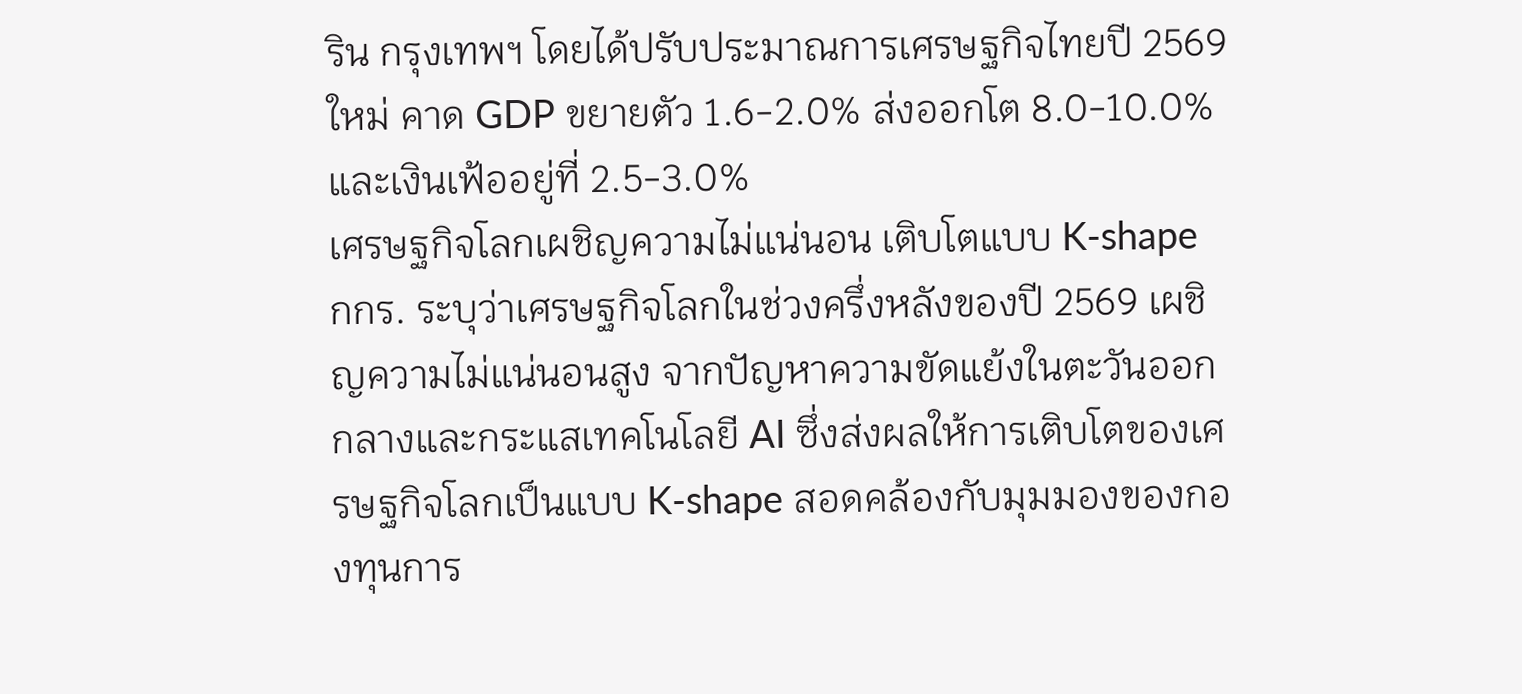ริน กรุงเทพฯ โดยได้ปรับประมาณการเศรษฐกิจไทยปี 2569 ใหม่ คาด GDP ขยายตัว 1.6-2.0% ส่งออกโต 8.0-10.0% และเงินเฟ้ออยู่ที่ 2.5-3.0%
เศรษฐกิจโลกเผชิญความไม่แน่นอน เติบโตแบบ K-shape
กกร. ระบุว่าเศรษฐกิจโลกในช่วงครึ่งหลังของปี 2569 เผชิญความไม่แน่นอนสูง จากปัญหาความขัดแย้งในตะวันออกกลางและกระแสเทคโนโลยี AI ซึ่งส่งผลให้การเติบโตของเศรษฐกิจโลกเป็นแบบ K-shape สอดคล้องกับมุมมองของกองทุนการ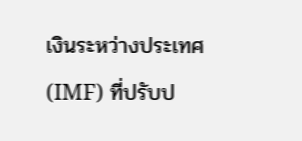เงินระหว่างประเทศ (IMF) ที่ปรับป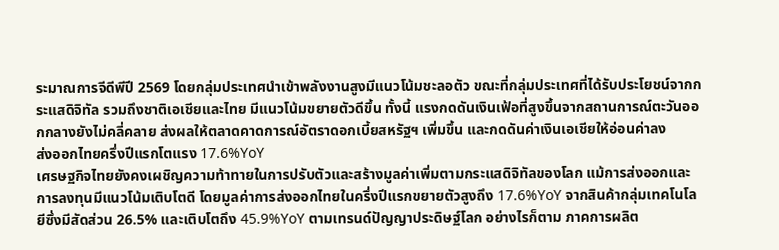ระมาณการจีดีพีปี 2569 โดยกลุ่มประเทศนำเข้าพลังงานสูงมีแนวโน้มชะลอตัว ขณะที่กลุ่มประเทศที่ได้รับประโยชน์จากกระแสดิจิทัล รวมถึงชาติเอเชียและไทย มีแนวโน้มขยายตัวดีขึ้น ทั้งนี้ แรงกดดันเงินเฟ้อที่สูงขึ้นจากสถานการณ์ตะวันออกกลางยังไม่คลี่คลาย ส่งผลให้ตลาดคาดการณ์อัตราดอกเบี้ยสหรัฐฯ เพิ่มขึ้น และกดดันค่าเงินเอเชียให้อ่อนค่าลง
ส่งออกไทยครึ่งปีแรกโตแรง 17.6%YoY
เศรษฐกิจไทยยังคงเผชิญความท้าทายในการปรับตัวและสร้างมูลค่าเพิ่มตามกระแสดิจิทัลของโลก แม้การส่งออกและการลงทุนมีแนวโน้มเติบโตดี โดยมูลค่าการส่งออกไทยในครึ่งปีแรกขยายตัวสูงถึง 17.6%YoY จากสินค้ากลุ่มเทคโนโลยีซึ่งมีสัดส่วน 26.5% และเติบโตถึง 45.9%YoY ตามเทรนด์ปัญญาประดิษฐ์โลก อย่างไรก็ตาม ภาคการผลิต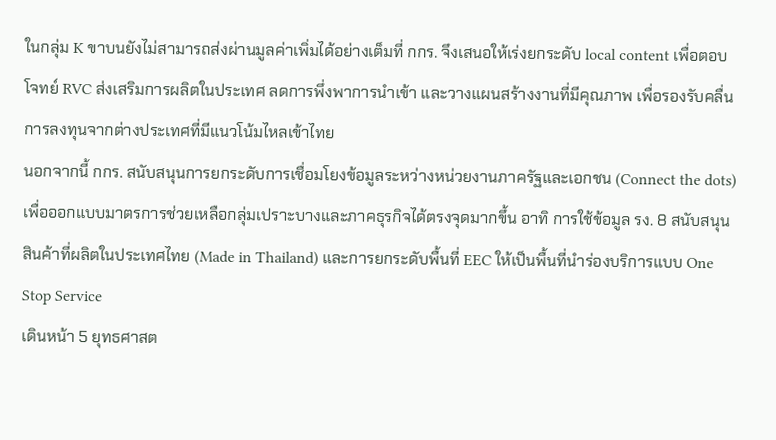ในกลุ่ม K ขาบนยังไม่สามารถส่งผ่านมูลค่าเพิ่มได้อย่างเต็มที่ กกร. จึงเสนอให้เร่งยกระดับ local content เพื่อตอบโจทย์ RVC ส่งเสริมการผลิตในประเทศ ลดการพึ่งพาการนำเข้า และวางแผนสร้างงานที่มีคุณภาพ เพื่อรองรับคลื่นการลงทุนจากต่างประเทศที่มีแนวโน้มไหลเข้าไทย
นอกจากนี้ กกร. สนับสนุนการยกระดับการเชื่อมโยงข้อมูลระหว่างหน่วยงานภาครัฐและเอกชน (Connect the dots) เพื่อออกแบบมาตรการช่วยเหลือกลุ่มเปราะบางและภาคธุรกิจได้ตรงจุดมากขึ้น อาทิ การใช้ข้อมูล รง. 8 สนับสนุนสินค้าที่ผลิตในประเทศไทย (Made in Thailand) และการยกระดับพื้นที่ EEC ให้เป็นพื้นที่นำร่องบริการแบบ One Stop Service
เดินหน้า 5 ยุทธศาสต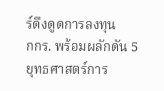ร์ดึงดูดการลงทุน
กกร. พร้อมผลักดัน 5 ยุทธศาสตร์การ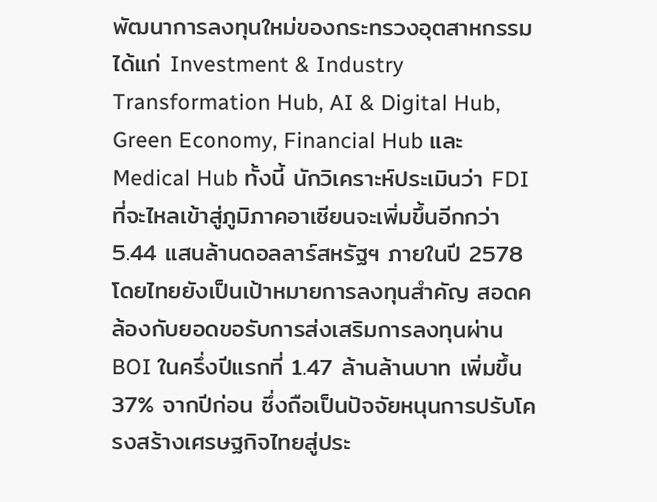พัฒนาการลงทุนใหม่ของกระทรวงอุตสาหกรรม ได้แก่ Investment & Industry Transformation Hub, AI & Digital Hub, Green Economy, Financial Hub และ Medical Hub ทั้งนี้ นักวิเคราะห์ประเมินว่า FDI ที่จะไหลเข้าสู่ภูมิภาคอาเซียนจะเพิ่มขึ้นอีกกว่า 5.44 แสนล้านดอลลาร์สหรัฐฯ ภายในปี 2578 โดยไทยยังเป็นเป้าหมายการลงทุนสำคัญ สอดคล้องกับยอดขอรับการส่งเสริมการลงทุนผ่าน BOI ในครึ่งปีแรกที่ 1.47 ล้านล้านบาท เพิ่มขึ้น 37% จากปีก่อน ซึ่งถือเป็นปัจจัยหนุนการปรับโครงสร้างเศรษฐกิจไทยสู่ประ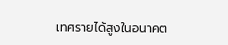เทศรายได้สูงในอนาคต